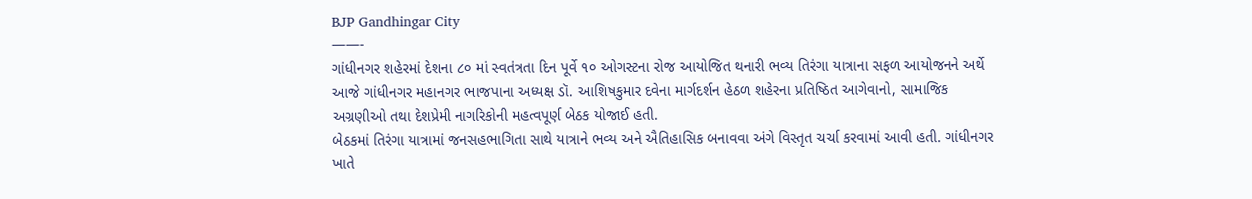BJP Gandhingar City
——-
ગાંધીનગર શહેરમાં દેશના ૮૦ માં સ્વતંત્રતા દિન પૂર્વે ૧૦ ઓગસ્ટના રોજ આયોજિત થનારી ભવ્ય તિરંગા યાત્રાના સફળ આયોજનને અર્થે આજે ગાંધીનગર મહાનગર ભાજપાના અધ્યક્ષ ડૉ. આશિષકુમાર દવેના માર્ગદર્શન હેઠળ શહેરના પ્રતિષ્ઠિત આગેવાનો, સામાજિક અગ્રણીઓ તથા દેશપ્રેમી નાગરિકોની મહત્વપૂર્ણ બેઠક યોજાઈ હતી.
બેઠકમાં તિરંગા યાત્રામાં જનસહભાગિતા સાથે યાત્રાને ભવ્ય અને ઐતિહાસિક બનાવવા અંગે વિસ્તૃત ચર્ચા કરવામાં આવી હતી. ગાંધીનગર ખાતે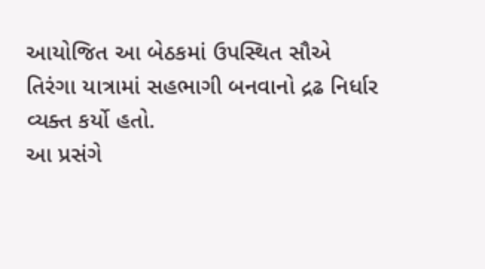આયોજિત આ બેઠકમાં ઉપસ્થિત સૌએ તિરંગા યાત્રામાં સહભાગી બનવાનો દ્રઢ નિર્ધાર વ્યક્ત કર્યો હતો.
આ પ્રસંગે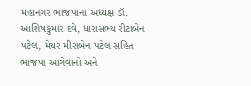મહાનગર ભાજપાના અધ્યક્ષ ડૉ. આશિષકુમાર દવે, ધારાસભ્ય રીટાબેન પટેલ, મેયર મીરાબેન પટેલ સહિત ભાજપા આગેવાનો અને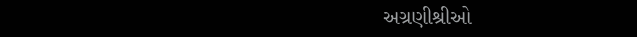અગ્રણીશ્રીઓ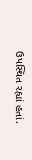ઉપસ્થિત રહ્યાં હતાં.